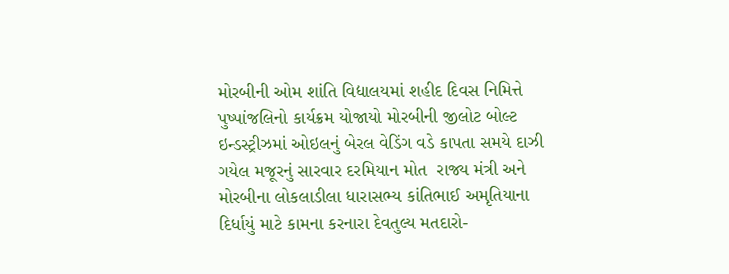મોરબીની ઓમ શાંતિ વિદ્યાલયમાં શહીદ દિવસ નિમિત્તે પુષ્પાંજલિનો કાર્યક્રમ યોજાયો મોરબીની જીલોટ બોલ્ટ ઇન્ડસ્ટ્રીઝમાં ઓઇલનું બેરલ વેડિંગ વડે કાપતા સમયે દાઝી ગયેલ મજૂરનું સારવાર દરમિયાન મોત  રાજ્ય મંત્રી અને મોરબીના લોકલાડીલા ધારાસભ્ય કાંતિભાઈ અમૃતિયાના દિર્ધાયું માટે કામના કરનારા દેવતુલ્ય મતદારો-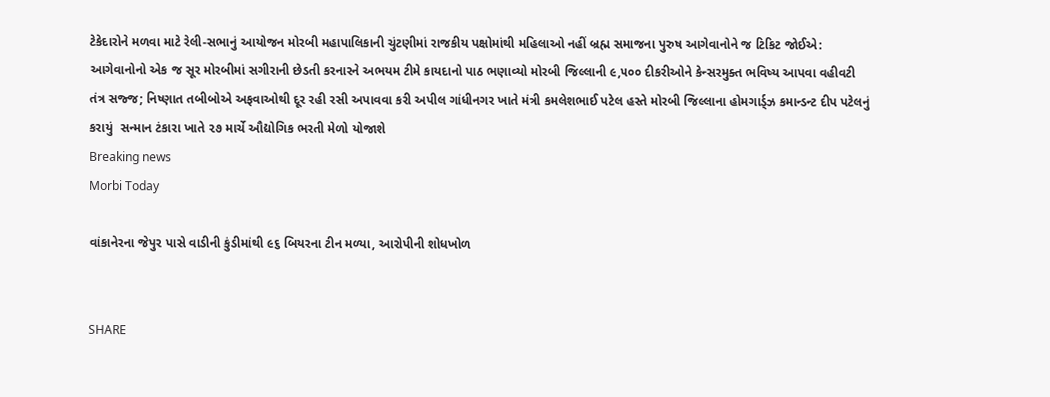ટેકેદારોને મળવા માટે રેલી-સભાનું આયોજન મોરબી મહાપાલિકાની ચુંટણીમાં રાજકીય પક્ષોમાંથી મહિલાઓ નહીં બ્રહ્મ સમાજના પુરુષ આગેવાનોને જ ટિકિટ જોઈએ: આગેવાનોનો એક જ સૂર મોરબીમાં સગીરાની છેડતી કરનારને અભયમ ટીમે કાયદાનો પાઠ ભણાવ્યો મોરબી જિલ્લાની ૯,૫૦૦ દીકરીઓને કેન્સરમુક્ત ભવિષ્ય આપવા વહીવટી તંત્ર સજ્જ; નિષ્ણાત તબીબોએ અફવાઓથી દૂર રહી રસી અપાવવા કરી અપીલ ગાંધીનગર ખાતે મંત્રી કમલેશભાઈ પટેલ હસ્તે મોરબી જિલ્લાના હોમગાર્ડ્ઝ કમાન્ડન્ટ દીપ પટેલનું કરાયું  સન્માન ટંકારા ખાતે ૨૭ માર્ચે ઔદ્યોગિક ભરતી મેળો યોજાશે
Breaking news
Morbi Today

વાંકાનેરના જેપુર પાસે વાડીની કુંડીમાંથી ૯૬ બિયરના ટીન મળ્યા, આરોપીની શોધખોળ


SHARE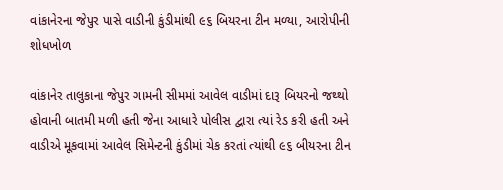વાંકાનેરના જેપુર પાસે વાડીની કુંડીમાંથી ૯૬ બિયરના ટીન મળ્યા, આરોપીની શોધખોળ

વાંકાનેર તાલુકાના જેપુર ગામની સીમમાં આવેલ વાડીમાં દારૂ બિયરનો જથ્થો હોવાની બાતમી મળી હતી જેના આધારે પોલીસ દ્વારા ત્યાં રેડ કરી હતી અને વાડીએ મૂકવામાં આવેલ સિમેન્ટની કુંડીમાં ચેક કરતાં ત્યાંથી ૯૬ બીયરના ટીન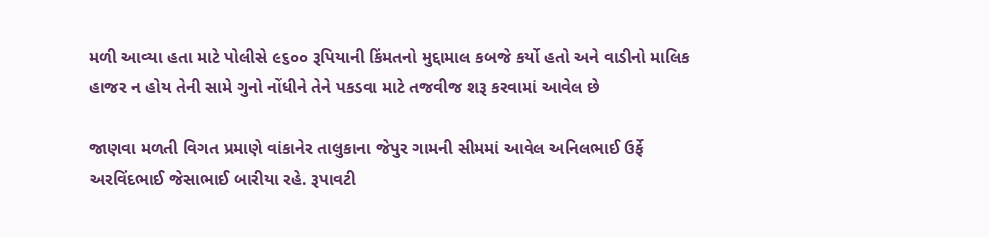મળી આવ્યા હતા માટે પોલીસે ૯૬૦૦ રૂપિયાની કિંમતનો મુદ્દામાલ કબજે કર્યો હતો અને વાડીનો માલિક હાજર ન હોય તેની સામે ગુનો નોંધીને તેને પકડવા માટે તજવીજ શરૂ કરવામાં આવેલ છે

જાણવા મળતી વિગત પ્રમાણે વાંકાનેર તાલુકાના જેપુર ગામની સીમમાં આવેલ અનિલભાઈ ઉર્ફે અરવિંદભાઈ જેસાભાઈ બારીયા રહે. રૂપાવટી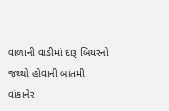વાળાની વાડીમાં દારૂ બિયરનો જથ્થો હોવાની બાતમી વાંકાનેર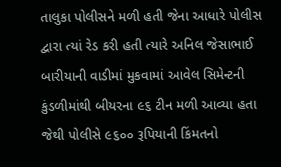તાલુકા પોલીસને મળી હતી જેના આધારે પોલીસ દ્વારા ત્યાં રેડ કરી હતી ત્યારે અનિલ જેસાભાઈ બારીયાની વાડીમાં મુકવામાં આવેલ સિમેન્ટની કુંડળીમાંથી બીયરના ૯૬ ટીન મળી આવ્યા હતા જેથી પોલીસે ૯૬૦૦ રૂપિયાની કિંમતનો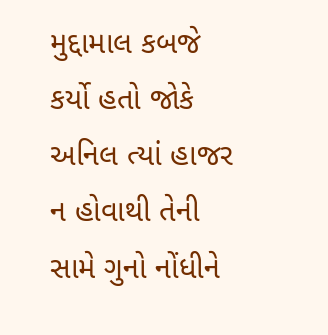મુદ્દામાલ કબજે કર્યો હતો જોકે અનિલ ત્યાં હાજર ન હોવાથી તેની સામે ગુનો નોંધીને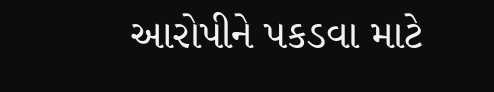આરોપીને પકડવા માટે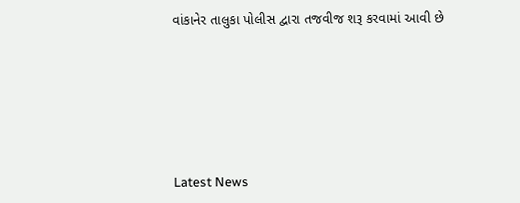વાંકાનેર તાલુકા પોલીસ દ્વારા તજવીજ શરૂ કરવામાં આવી છે






Latest News